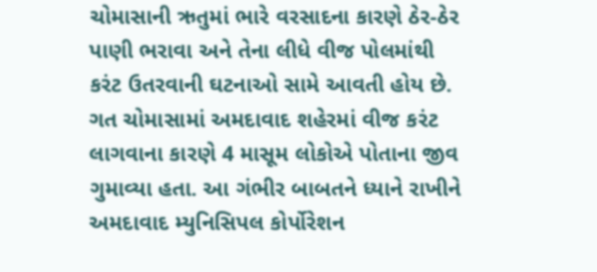ચોમાસાની ઋતુમાં ભારે વરસાદના કારણે ઠેર-ઠેર પાણી ભરાવા અને તેના લીધે વીજ પોલમાંથી કરંટ ઉતરવાની ઘટનાઓ સામે આવતી હોય છે. ગત ચોમાસામાં અમદાવાદ શહેરમાં વીજ કરંટ લાગવાના કારણે 4 માસૂમ લોકોએ પોતાના જીવ ગુમાવ્યા હતા. આ ગંભીર બાબતને ધ્યાને રાખીને અમદાવાદ મ્યુનિસિપલ કોર્પોરેશન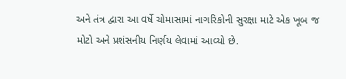અને તંત્ર દ્વારા આ વર્ષે ચોમાસામાં નાગરિકોની સુરક્ષા માટે એક ખૂબ જ મોટો અને પ્રશંસનીય નિર્ણય લેવામાં આવ્યો છે.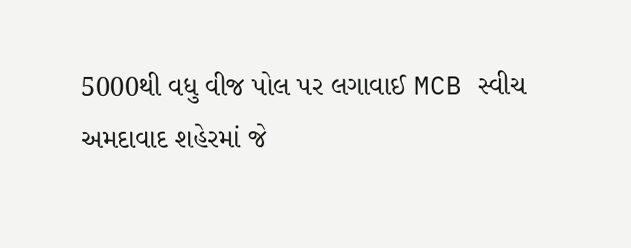5000થી વધુ વીજ પોલ પર લગાવાઈ MCB સ્વીચ
અમદાવાદ શહેરમાં જે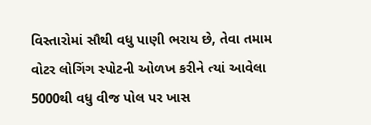વિસ્તારોમાં સૌથી વધુ પાણી ભરાય છે, તેવા તમામ વોટર લોગિંગ સ્પોટની ઓળખ કરીને ત્યાં આવેલા 5000થી વધુ વીજ પોલ પર ખાસ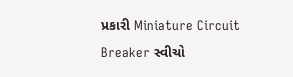પ્રકારી Miniature Circuit Breaker સ્વીચો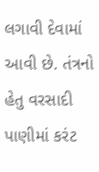લગાવી દેવામાં આવી છે. તંત્રનો હેતુ વરસાદી પાણીમાં કરંટ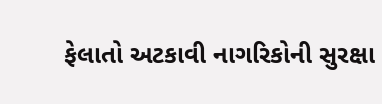ફેલાતો અટકાવી નાગરિકોની સુરક્ષા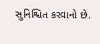સુનિશ્ચિત કરવાનો છે.